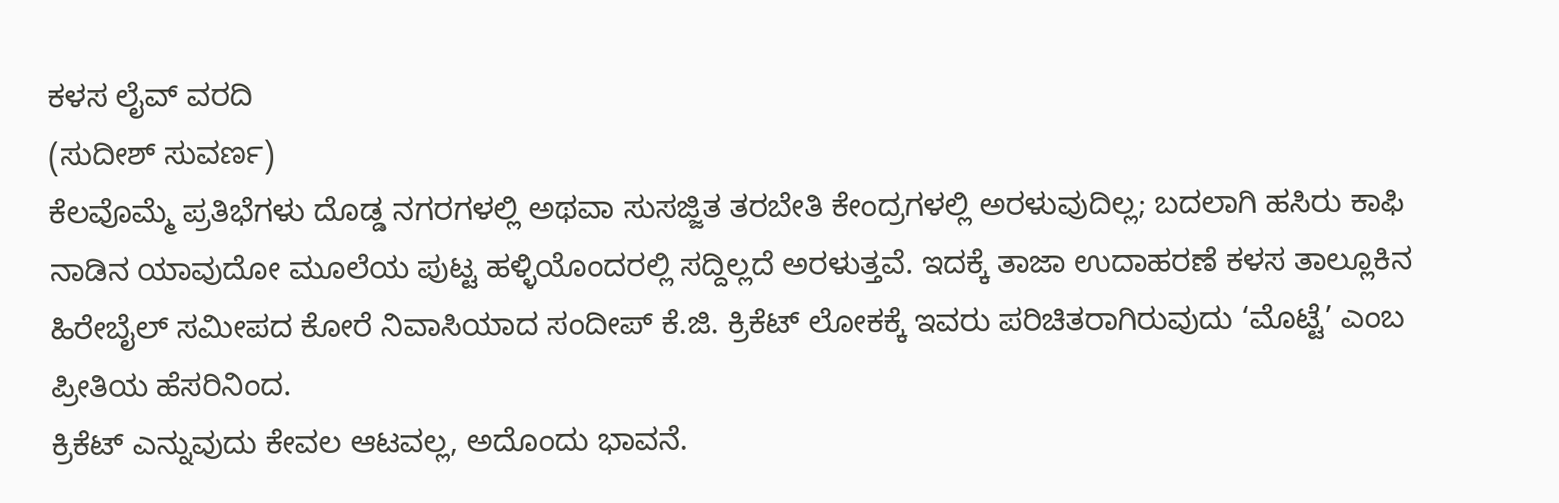ಕಳಸ ಲೈವ್ ವರದಿ
(ಸುದೀಶ್ ಸುವರ್ಣ)
ಕೆಲವೊಮ್ಮೆ ಪ್ರತಿಭೆಗಳು ದೊಡ್ಡ ನಗರಗಳಲ್ಲಿ ಅಥವಾ ಸುಸಜ್ಜಿತ ತರಬೇತಿ ಕೇಂದ್ರಗಳಲ್ಲಿ ಅರಳುವುದಿಲ್ಲ; ಬದಲಾಗಿ ಹಸಿರು ಕಾಫಿ ನಾಡಿನ ಯಾವುದೋ ಮೂಲೆಯ ಪುಟ್ಟ ಹಳ್ಳಿಯೊಂದರಲ್ಲಿ ಸದ್ದಿಲ್ಲದೆ ಅರಳುತ್ತವೆ. ಇದಕ್ಕೆ ತಾಜಾ ಉದಾಹರಣೆ ಕಳಸ ತಾಲ್ಲೂಕಿನ ಹಿರೇಬೈಲ್ ಸಮೀಪದ ಕೋರೆ ನಿವಾಸಿಯಾದ ಸಂದೀಪ್ ಕೆ.ಜಿ. ಕ್ರಿಕೆಟ್ ಲೋಕಕ್ಕೆ ಇವರು ಪರಿಚಿತರಾಗಿರುವುದು ‘ಮೊಟ್ಟೆ’ ಎಂಬ ಪ್ರೀತಿಯ ಹೆಸರಿನಿಂದ.
ಕ್ರಿಕೆಟ್ ಎನ್ನುವುದು ಕೇವಲ ಆಟವಲ್ಲ, ಅದೊಂದು ಭಾವನೆ.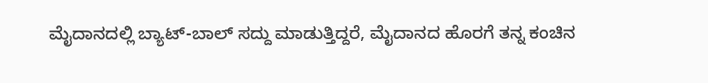ಮೈದಾನದಲ್ಲಿ ಬ್ಯಾಟ್-ಬಾಲ್ ಸದ್ದು ಮಾಡುತ್ತಿದ್ದರೆ, ಮೈದಾನದ ಹೊರಗೆ ತನ್ನ ಕಂಚಿನ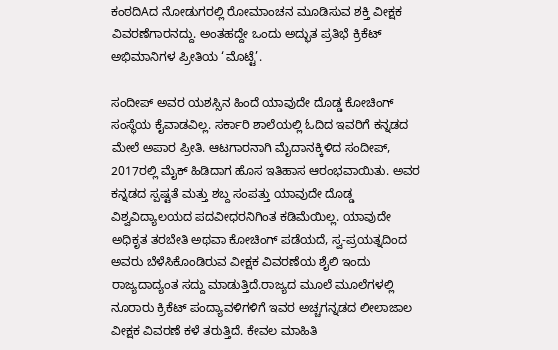ಕಂಠದಿAದ ನೋಡುಗರಲ್ಲಿ ರೋಮಾಂಚನ ಮೂಡಿಸುವ ಶಕ್ತಿ ವೀಕ್ಷಕ ವಿವರಣೆಗಾರನದ್ದು. ಅಂತಹದ್ದೇ ಒಂದು ಅದ್ಭುತ ಪ್ರತಿಭೆ ಕ್ರಿಕೆಟ್ ಅಭಿಮಾನಿಗಳ ಪ್ರೀತಿಯ ‘ಮೊಟ್ಟೆ’.

ಸಂದೀಪ್ ಅವರ ಯಶಸ್ಸಿನ ಹಿಂದೆ ಯಾವುದೇ ದೊಡ್ಡ ಕೋಚಿಂಗ್ ಸಂಸ್ಥೆಯ ಕೈವಾಡವಿಲ್ಲ. ಸರ್ಕಾರಿ ಶಾಲೆಯಲ್ಲಿ ಓದಿದ ಇವರಿಗೆ ಕನ್ನಡದ ಮೇಲೆ ಅಪಾರ ಪ್ರೀತಿ. ಆಟಗಾರನಾಗಿ ಮೈದಾನಕ್ಕಿಳಿದ ಸಂದೀಪ್, 2017ರಲ್ಲಿ ಮೈಕ್ ಹಿಡಿದಾಗ ಹೊಸ ಇತಿಹಾಸ ಆರಂಭವಾಯಿತು. ಅವರ ಕನ್ನಡದ ಸ್ಪಷ್ಟತೆ ಮತ್ತು ಶಬ್ದ ಸಂಪತ್ತು ಯಾವುದೇ ದೊಡ್ಡ ವಿಶ್ವವಿದ್ಯಾಲಯದ ಪದವೀಧರನಿಗಿಂತ ಕಡಿಮೆಯಿಲ್ಲ. ಯಾವುದೇ ಅಧಿಕೃತ ತರಬೇತಿ ಅಥವಾ ಕೋಚಿಂಗ್ ಪಡೆಯದೆ, ಸ್ವ-ಪ್ರಯತ್ನದಿಂದ ಅವರು ಬೆಳೆಸಿಕೊಂಡಿರುವ ವೀಕ್ಷಕ ವಿವರಣೆಯ ಶೈಲಿ ಇಂದು ರಾಜ್ಯದಾದ್ಯಂತ ಸದ್ದು ಮಾಡುತ್ತಿದೆ.ರಾಜ್ಯದ ಮೂಲೆ ಮೂಲೆಗಳಲ್ಲಿ ನೂರಾರು ಕ್ರಿಕೆಟ್ ಪಂದ್ಯಾವಳಿಗಳಿಗೆ ಇವರ ಅಚ್ಚಗನ್ನಡದ ಲೀಲಾಜಾಲ ವೀಕ್ಷಕ ವಿವರಣೆ ಕಳೆ ತರುತ್ತಿದೆ. ಕೇವಲ ಮಾಹಿತಿ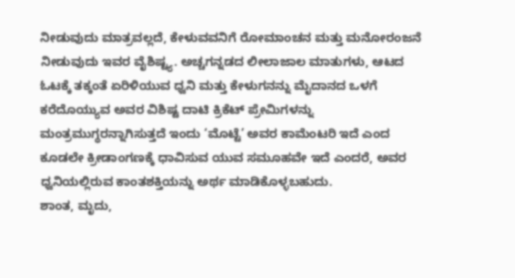ನೀಡುವುದು ಮಾತ್ರವಲ್ಲದೆ, ಕೇಳುವವನಿಗೆ ರೋಮಾಂಚನ ಮತ್ತು ಮನೋರಂಜನೆ ನೀಡುವುದು ಇವರ ವೈಶಿಷ್ಟ್ಯ. ಅಚ್ಚಗನ್ನಡದ ಲೀಲಾಜಾಲ ಮಾತುಗಳು, ಆಟದ ಓಟಕ್ಕೆ ತಕ್ಕಂತೆ ಏರಿಳಿಯುವ ಧ್ವನಿ ಮತ್ತು ಕೇಳುಗನನ್ನು ಮೈದಾನದ ಒಳಗೆ ಕರೆದೊಯ್ಯುವ ಅವರ ವಿಶಿಷ್ಟ ದಾಟಿ ಕ್ರಿಕೆಟ್ ಪ್ರೇಮಿಗಳನ್ನು ಮಂತ್ರಮುಗ್ಧರನ್ನಾಗಿಸುತ್ತದೆ ಇಂದು ‘ಮೊಟ್ಟೆ’ ಅವರ ಕಾಮೆಂಟರಿ ಇದೆ ಎಂದ ಕೂಡಲೇ ಕ್ರೀಡಾಂಗಣಕ್ಕೆ ಧಾವಿಸುವ ಯುವ ಸಮೂಹವೇ ಇದೆ ಎಂದರೆ, ಅವರ ಧ್ವನಿಯಲ್ಲಿರುವ ಕಾಂತಶಕ್ತಿಯನ್ನು ಅರ್ಥ ಮಾಡಿಕೊಳ್ಳಬಹುದು.
ಶಾಂತ, ಮೃದು,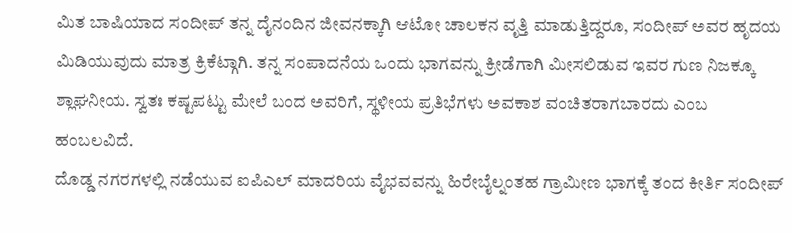ಮಿತ ಬಾಷಿಯಾದ ಸಂದೀಪ್ ತನ್ನ ದೈನಂದಿನ ಜೀವನಕ್ಕಾಗಿ ಆಟೋ ಚಾಲಕನ ವೃತ್ತಿ ಮಾಡುತ್ತಿದ್ದರೂ, ಸಂದೀಪ್ ಅವರ ಹೃದಯ ಮಿಡಿಯುವುದು ಮಾತ್ರ ಕ್ರಿಕೆಟ್ಗಾಗಿ. ತನ್ನ ಸಂಪಾದನೆಯ ಒಂದು ಭಾಗವನ್ನು ಕ್ರೀಡೆಗಾಗಿ ಮೀಸಲಿಡುವ ಇವರ ಗುಣ ನಿಜಕ್ಕೂ ಶ್ಲಾಘನೀಯ. ಸ್ವತಃ ಕಷ್ಟಪಟ್ಟು ಮೇಲೆ ಬಂದ ಅವರಿಗೆ, ಸ್ಥಳೀಯ ಪ್ರತಿಭೆಗಳು ಅವಕಾಶ ವಂಚಿತರಾಗಬಾರದು ಎಂಬ ಹಂಬಲವಿದೆ.
ದೊಡ್ಡ ನಗರಗಳಲ್ಲಿ ನಡೆಯುವ ಐಪಿಎಲ್ ಮಾದರಿಯ ವೈಭವವನ್ನು ಹಿರೇಬೈಲ್ನಂತಹ ಗ್ರಾಮೀಣ ಭಾಗಕ್ಕೆ ತಂದ ಕೀರ್ತಿ ಸಂದೀಪ್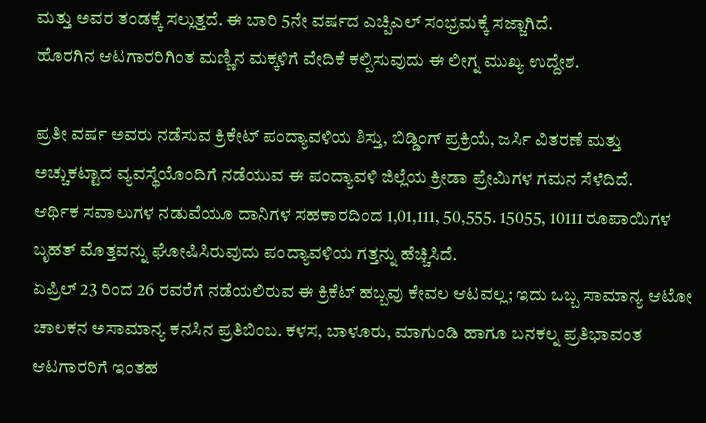ಮತ್ತು ಅವರ ತಂಡಕ್ಕೆ ಸಲ್ಲುತ್ತದೆ. ಈ ಬಾರಿ 5ನೇ ವರ್ಷದ ಎಚ್ಪಿಎಲ್ ಸಂಭ್ರಮಕ್ಕೆ ಸಜ್ಜಾಗಿದೆ.
ಹೊರಗಿನ ಆಟಗಾರರಿಗಿಂತ ಮಣ್ಣಿನ ಮಕ್ಕಳಿಗೆ ವೇದಿಕೆ ಕಲ್ಪಿಸುವುದು ಈ ಲೀಗ್ನ ಮುಖ್ಯ ಉದ್ದೇಶ.

ಪ್ರತೀ ವರ್ಷ ಅವರು ನಡೆಸುವ ಕ್ರಿಕೇಟ್ ಪಂದ್ಯಾವಳಿಯ ಶಿಸ್ತು, ಬಿಡ್ಡಿಂಗ್ ಪ್ರಕ್ರಿಯೆ, ಜರ್ಸಿ ವಿತರಣೆ ಮತ್ತು ಅಚ್ಚುಕಟ್ಟಾದ ವ್ಯವಸ್ಥೆಯೊಂದಿಗೆ ನಡೆಯುವ ಈ ಪಂದ್ಯಾವಳಿ ಜಿಲ್ಲೆಯ ಕ್ರೀಡಾ ಪ್ರೇಮಿಗಳ ಗಮನ ಸೆಳೆದಿದೆ.
ಆರ್ಥಿಕ ಸವಾಲುಗಳ ನಡುವೆಯೂ ದಾನಿಗಳ ಸಹಕಾರದಿಂದ 1,01,111, 50,555. 15055, 10111 ರೂಪಾಯಿಗಳ ಬೃಹತ್ ಮೊತ್ತವನ್ನು ಘೋಷಿಸಿರುವುದು ಪಂದ್ಯಾವಳಿಯ ಗತ್ತನ್ನು ಹೆಚ್ಚಿಸಿದೆ.
ಏಪ್ರಿಲ್ 23 ರಿಂದ 26 ರವರೆಗೆ ನಡೆಯಲಿರುವ ಈ ಕ್ರಿಕೆಟ್ ಹಬ್ಬವು ಕೇವಲ ಆಟವಲ್ಲ; ಇದು ಒಬ್ಬ ಸಾಮಾನ್ಯ ಆಟೋ ಚಾಲಕನ ಅಸಾಮಾನ್ಯ ಕನಸಿನ ಪ್ರತಿಬಿಂಬ. ಕಳಸ, ಬಾಳೂರು, ಮಾಗುಂಡಿ ಹಾಗೂ ಬನಕಲ್ನ ಪ್ರತಿಭಾವಂತ ಆಟಗಾರರಿಗೆ ಇಂತಹ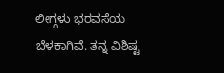ಲೀಗ್ಗಳು ಭರವಸೆಯ ಬೆಳಕಾಗಿವೆ. ತನ್ನ ವಿಶಿಷ್ಟ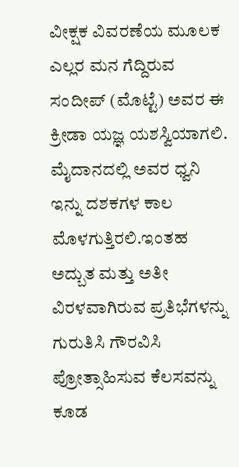ವೀಕ್ಷಕ ವಿವರಣೆಯ ಮೂಲಕ ಎಲ್ಲರ ಮನ ಗೆದ್ದಿರುವ ಸಂದೀಪ್ (ಮೊಟ್ಟೆ) ಅವರ ಈ ಕ್ರೀಡಾ ಯಜ್ಞ ಯಶಸ್ವಿಯಾಗಲಿ. ಮೈದಾನದಲ್ಲಿ ಅವರ ಧ್ವನಿ ಇನ್ನು ದಶಕಗಳ ಕಾಲ ಮೊಳಗುತ್ತಿರಲಿ.ಇಂತಹ ಅದ್ಬುತ ಮತ್ತು ಅತೀ ವಿರಳವಾಗಿರುವ ಪ್ರತಿಭೆಗಳನ್ನು ಗುರುತಿಸಿ ಗೌರವಿಸಿ ಪ್ರೋತ್ಸಾಹಿಸುವ ಕೆಲಸವನ್ನು ಕೂಡ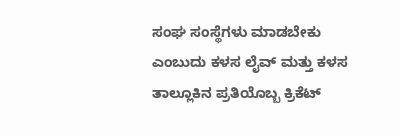ಸಂಘ ಸಂಸ್ಥೆಗಳು ಮಾಡಬೇಕು ಎಂಬುದು ಕಳಸ ಲೈವ್ ಮತ್ತು ಕಳಸ ತಾಲ್ಲೂಕಿನ ಪ್ರತಿಯೊಬ್ಬ ಕ್ರಿಕೆಟ್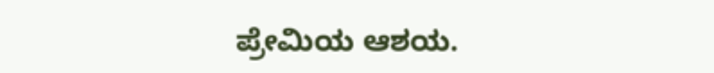ಪ್ರೇಮಿಯ ಆಶಯ.